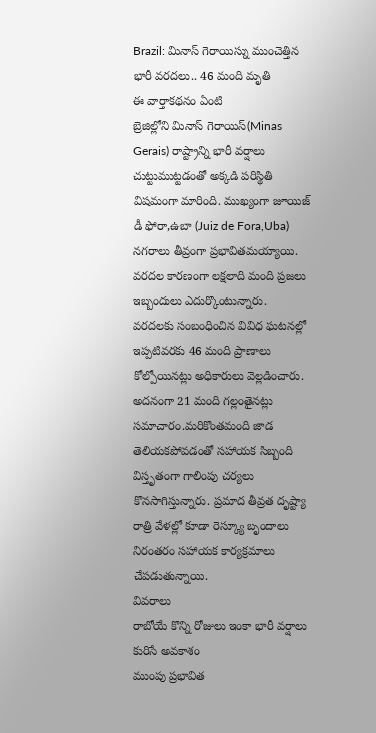Brazil: మినాస్ గెరాయిస్ను ముంచెత్తిన భారీ వరదలు.. 46 మంది మృతి
ఈ వార్తాకథనం ఏంటి
బ్రెజిల్లోని మినాస్ గెరాయిస్(Minas Gerais) రాష్ట్రాన్ని భారీ వర్షాలు చుట్టుముట్టడంతో అక్కడి పరిస్థితి విషమంగా మారింది. ముఖ్యంగా జూయిజ్ డీ ఫోరా,ఉబా (Juiz de Fora,Uba) నగరాలు తీవ్రంగా ప్రభావితమయ్యాయి. వరదల కారణంగా లక్షలాది మంది ప్రజలు ఇబ్బందులు ఎదుర్కొంటున్నారు. వరదలకు సంబంధించిన వివిధ ఘటనల్లో ఇప్పటివరకు 46 మంది ప్రాణాలు కోల్పోయినట్లు అధికారులు వెల్లడించారు. అదనంగా 21 మంది గల్లంతైనట్లు సమాచారం.మరికొంతమంది జాడ తెలియకపోవడంతో సహాయక సిబ్బంది విస్తృతంగా గాలింపు చర్యలు కొనసాగిస్తున్నారు. ప్రమాద తీవ్రత దృష్ట్యా రాత్రి వేళల్లో కూడా రెస్క్యూ బృందాలు నిరంతరం సహాయక కార్యక్రమాలు చేపడుతున్నాయి.
వివరాలు
రాబోయే కొన్ని రోజులు ఇంకా భారీ వర్షాలు కురిసే అవకాశం
ముంపు ప్రభావిత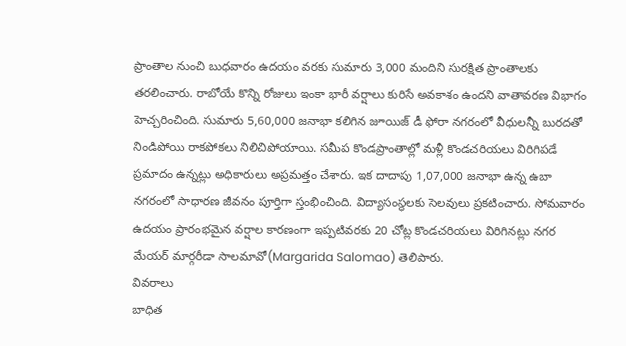ప్రాంతాల నుంచి బుధవారం ఉదయం వరకు సుమారు 3,000 మందిని సురక్షిత ప్రాంతాలకు తరలించారు. రాబోయే కొన్ని రోజులు ఇంకా భారీ వర్షాలు కురిసే అవకాశం ఉందని వాతావరణ విభాగం హెచ్చరించింది. సుమారు 5,60,000 జనాభా కలిగిన జూయిజ్ డీ ఫోరా నగరంలో వీధులన్నీ బురదతో నిండిపోయి రాకపోకలు నిలిచిపోయాయి. సమీప కొండప్రాంతాల్లో మళ్లీ కొండచరియలు విరిగిపడే ప్రమాదం ఉన్నట్లు అధికారులు అప్రమత్తం చేశారు. ఇక దాదాపు 1,07,000 జనాభా ఉన్న ఉబా నగరంలో సాధారణ జీవనం పూర్తిగా స్తంభించింది. విద్యాసంస్థలకు సెలవులు ప్రకటించారు. సోమవారం ఉదయం ప్రారంభమైన వర్షాల కారణంగా ఇప్పటివరకు 20 చోట్ల కొండచరియలు విరిగినట్లు నగర మేయర్ మార్గరీడా సాలమావో(Margarida Salomao) తెలిపారు.
వివరాలు
బాధిత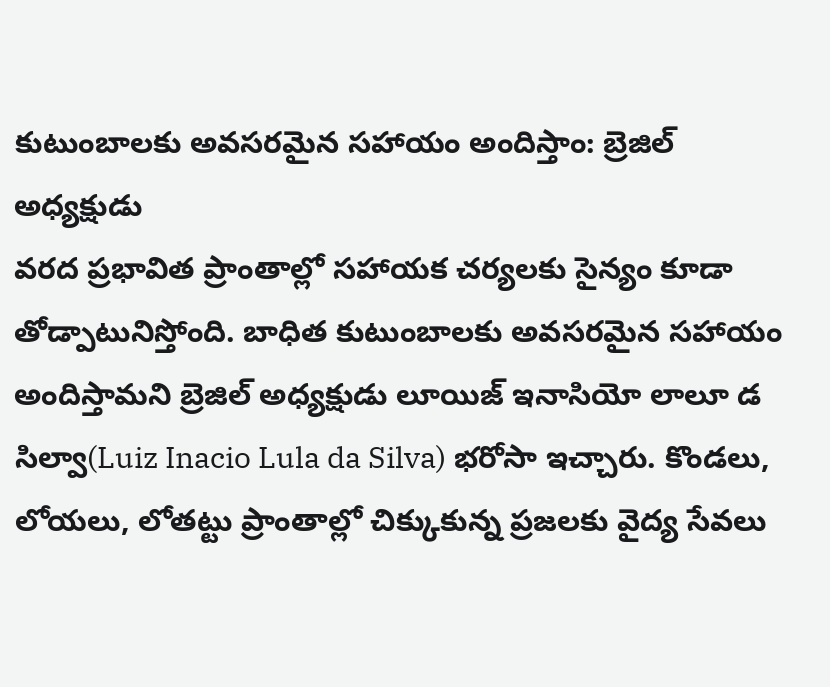కుటుంబాలకు అవసరమైన సహాయం అందిస్తాం: బ్రెజిల్ అధ్యక్షుడు
వరద ప్రభావిత ప్రాంతాల్లో సహాయక చర్యలకు సైన్యం కూడా తోడ్పాటునిస్తోంది. బాధిత కుటుంబాలకు అవసరమైన సహాయం అందిస్తామని బ్రెజిల్ అధ్యక్షుడు లూయిజ్ ఇనాసియో లాలూ డ సిల్వా(Luiz Inacio Lula da Silva) భరోసా ఇచ్చారు. కొండలు, లోయలు, లోతట్టు ప్రాంతాల్లో చిక్కుకున్న ప్రజలకు వైద్య సేవలు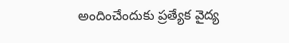అందించేందుకు ప్రత్యేక వైద్య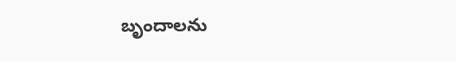బృందాలను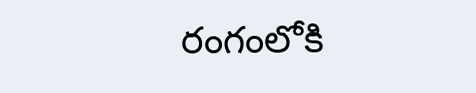రంగంలోకి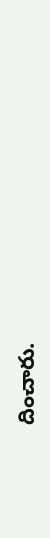దించారు.